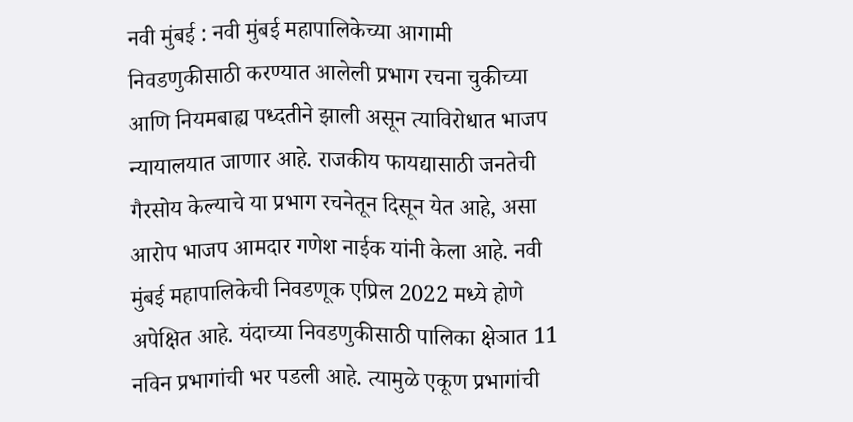नवी मुंबई : नवी मुंबई महापालिकेच्या आगामी निवडणुकीसाठी करण्यात आलेली प्रभाग रचना चुकीच्या आणि नियमबाह्य पध्दतीने झाली असून त्याविरोधात भाजप न्यायालयात जाणार आहे. राजकीय फायद्यासाठी जनतेची गैरसोय केल्याचे या प्रभाग रचनेतून दिसून येत आहे, असा आरोप भाजप आमदार गणेश नाईक यांनी केला आहे. नवी मुंबई महापालिकेची निवडणूक एप्रिल 2022 मध्ये होणे अपेक्षित आहे. यंदाच्या निवडणुकीसाठी पालिका क्षेञात 11 नविन प्रभागांची भर पडली आहे. त्यामुळे एकूण प्रभागांची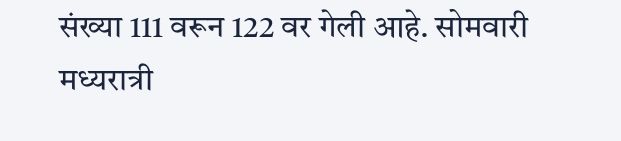संख्या 111 वरून 122 वर गेली आहे. सोमवारी मध्यरात्री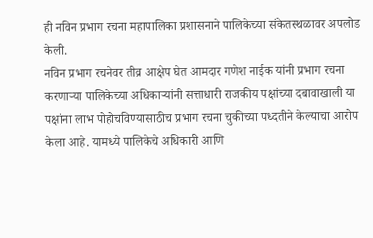ही नविन प्रभाग रचना महापालिका प्रशासनाने पालिकेच्या संकेतस्थळावर अपलोड केली.
नविन प्रभाग रचनेवर तीव्र आक्षेप घेत आमदार गणेश नाईक यांनी प्रभाग रचना करणाऱ्या पालिकेच्या अधिकाऱ्यांनी सत्ताधारी राजकीय पक्षांच्या दबावाखाली या पक्षांना लाभ पोहोचविण्यासाठीच प्रभाग रचना चुकीच्या पध्दतीने केल्याचा आरोप केला आहे. यामध्ये पालिकेचे अधिकारी आणि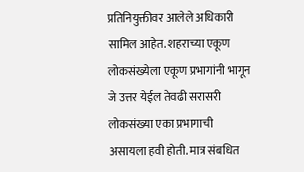प्रतिनियुक्तीवर आलेले अधिकारी सामिल आहेत. शहराच्या एकूण लोकसंख्येला एकूण प्रभागांनी भागून जे उत्तर येईल तेवढी सरासरी लोकसंख्या एका प्रभागाची असायला हवी होती. मात्र संबधित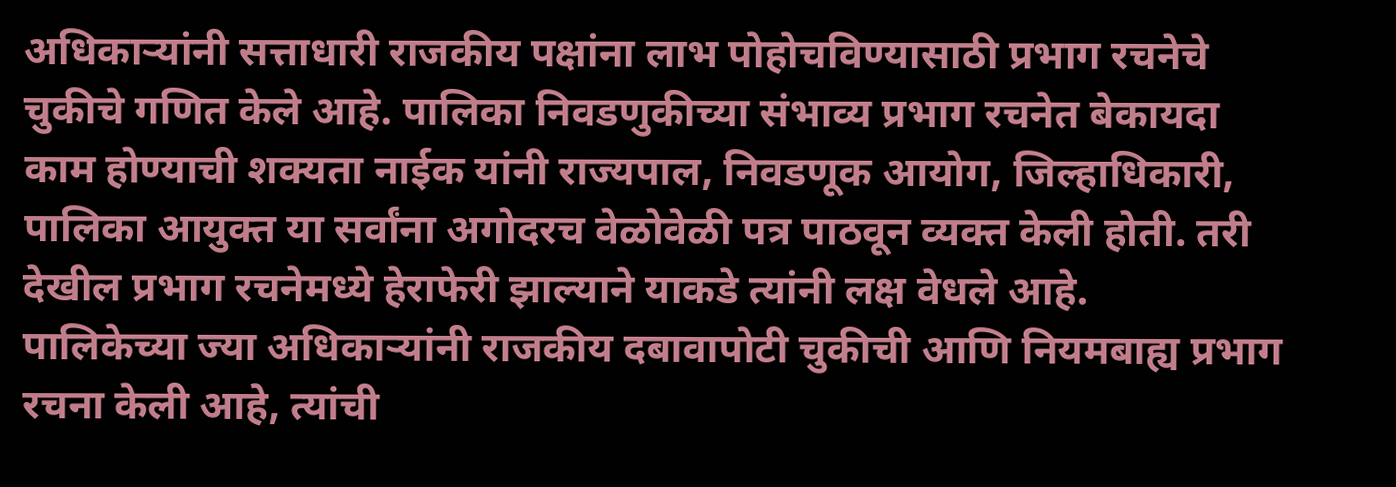अधिकाऱ्यांनी सत्ताधारी राजकीय पक्षांना लाभ पोहोचविण्यासाठी प्रभाग रचनेचे चुकीचे गणित केले आहे. पालिका निवडणुकीच्या संभाव्य प्रभाग रचनेत बेकायदा काम होण्याची शक्यता नाईक यांनी राज्यपाल, निवडणूक आयोग, जिल्हाधिकारी, पालिका आयुक्त या सर्वांना अगोदरच वेळोवेळी पत्र पाठवून व्यक्त केली होती. तरी देखील प्रभाग रचनेमध्ये हेराफेरी झाल्याने याकडे त्यांनी लक्ष वेधले आहे.
पालिकेच्या ज्या अधिकाऱ्यांनी राजकीय दबावापोटी चुकीची आणि नियमबाह्य प्रभाग रचना केली आहे, त्यांची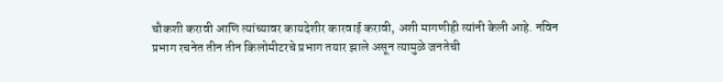चौकशी करावी आणि त्यांच्यावर कायदेशीर कारवाई करावी, अशी मागणीही त्यांनी केली आहे. नविन प्रभाग रचनेत तीन तीन किलोमीटरचे प्रभाग तयार झाले असून त्यामुळे जनतेची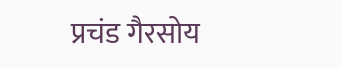प्रचंड गैरसोय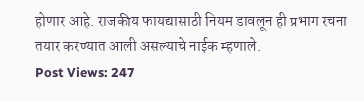होणार आहे. राजकीय फायद्यासाठी नियम डावलून ही प्रभाग रचना तयार करण्यात आली असल्याचे नाईक म्हणाले.
Post Views: 247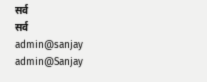सर्व
सर्व
admin@sanjay
admin@Sanjay